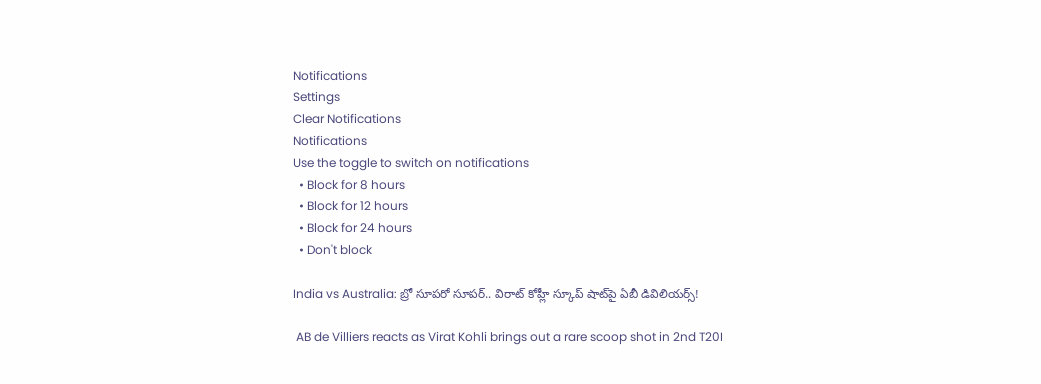Notifications
Settings
Clear Notifications
Notifications
Use the toggle to switch on notifications
  • Block for 8 hours
  • Block for 12 hours
  • Block for 24 hours
  • Don't block

India vs Australia: బ్రో సూపరో సూపర్.. విరాట్ కోహ్లీ స్కూప్ షాట్‌పై ఏబీ డివిలియర్స్!

 AB de Villiers reacts as Virat Kohli brings out a rare scoop shot in 2nd T20I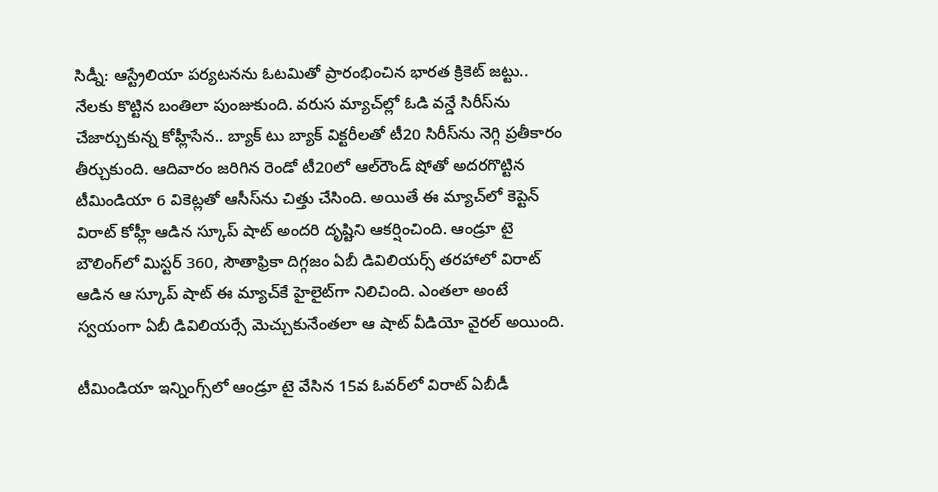సిడ్నీ: ఆస్ట్రేలియా పర్యటనను ఓటమితో ప్రారంభించిన భారత క్రికెట్ జట్టు.. నేలకు కొట్టిన బంతిలా పుంజుకుంది. వరుస మ్యాచ్‌ల్లో ఓడి వన్డే సిరీస్‌ను చేజార్చుకున్న కోహ్లీసేన.. బ్యాక్ టు బ్యాక్ విక్టరీలతో టీ20 సిరీస్‌ను నెగ్గి ప్రతీకారం తీర్చుకుంది. ఆదివారం జరిగిన రెండో టీ20లో ఆల్‌రౌండ్ షోతో అదరగొట్టిన టీమిండియా 6 వికెట్లతో ఆసీస్‌ను చిత్తు చేసింది. అయితే ఈ మ్యాచ్‌లో కెప్టెన్ విరాట్ కోహ్లీ ఆడిన స్కూప్ షాట్ అందరి దృష్టిని ఆకర్షించింది. ఆండ్రూ టై బౌలింగ్‌లో మిస్టర్ 360, సౌతాఫ్రికా దిగ్గజం ఏబీ డివిలియర్స్ తరహాలో విరాట్ ఆడిన ఆ స్కూప్ షాట్ ఈ మ్యాచ్‌కే హైలైట్‌గా నిలిచింది. ఎంతలా అంటే స్వయంగా ఏబీ డివిలియర్సే మెచ్చుకునేంతలా ఆ షాట్ వీడియో వైరల్ అయింది.

టీమిండియా ఇన్నింగ్స్‌లో ఆండ్రూ టై వేసిన 15వ ఓవర్‌‌లో విరాట్ ఏబీడీ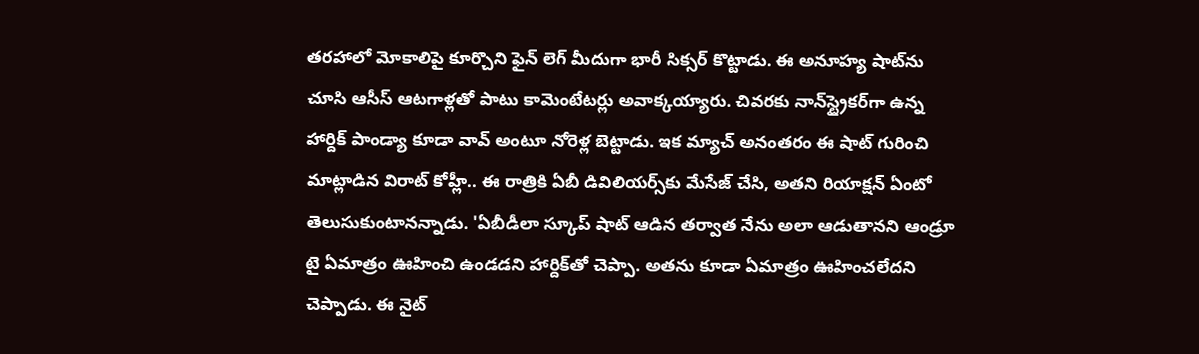తరహాలో మోకాలిపై కూర్చొని ఫైన్ లెగ్ మీదుగా భారీ సిక్సర్ కొట్టాడు. ఈ అనూహ్య షాట్‌ను చూసి ఆసీస్ ఆటగాళ్లతో పాటు కామెంటేటర్లు అవాక్కయ్యారు. చివరకు నాన్‌స్ట్రైకర్‌గా ఉన్న హార్దిక్ పాండ్యా కూడా వావ్ అంటూ నోరెళ్ల బెట్టాడు. ఇక మ్యాచ్ అనంతరం ఈ షాట్ గురించి మాట్లాడిన విరాట్ కోహ్లీ.. ఈ రాత్రికి ఏబీ డివిలియర్స్‌కు మేసేజ్ చేసి, అతని రియాక్షన్ ఏంటో తెలుసుకుంటానన్నాడు. 'ఏబీడీలా స్కూప్ షాట్ ఆడిన తర్వాత నేను అలా ఆడుతానని ఆండ్రూ టై ఏమాత్రం ఊహించి ఉండడని హార్దిక్‌తో చెప్పా. అతను కూడా ఏమాత్రం ఊహించలేదని చెప్పాడు. ఈ నైట్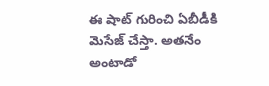ఈ షాట్ గురించి ఏబీడీకి మెసేజ్ చేస్తా. అతనేం అంటాడో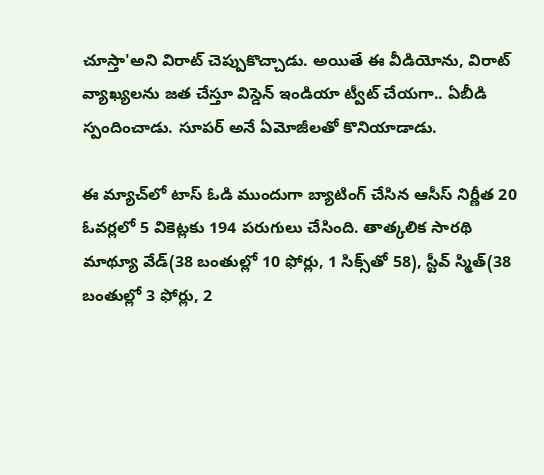చూస్తా'అని విరాట్ చెప్పుకొచ్చాడు. అయితే ఈ వీడియోను, విరాట్ వ్యాఖ్యలను జత చేస్తూ విస్డెన్ ఇండియా ట్వీట్ చేయగా.. ఏబీడి స్పందించాడు. సూపర్ అనే ఏమోజీలతో కొనియాడాడు.

ఈ మ్యాచ్‌లో టాస్ ఓడి ముందుగా బ్యాటింగ్ చేసిన ఆసీస్ నిర్ణీత 20 ఓవర్లలో 5 వికెట్లకు 194 పరుగులు చేసింది. తాత్కలిక సారథి మాథ్యూ వేడ్(38 బంతుల్లో 10 ఫోర్లు, 1 సిక్స్‌తో 58), స్టీవ్ స్మిత్(38 బంతుల్లో 3 ఫోర్లు, 2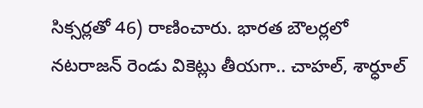సిక్సర్లతో 46) రాణించారు. భారత బౌలర్లలో నటరాజన్ రెండు వికెట్లు తీయగా.. చాహల్, శార్ధూల్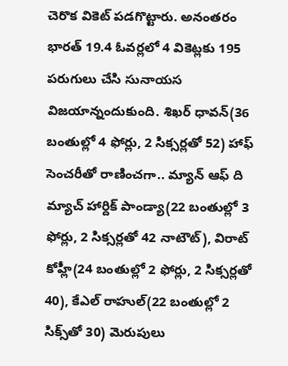చెరొక వికెట్ పడగొట్టారు. అనంతరం భారత్ 19.4 ఓవర్లలో 4 వికెట్లకు 195 పరుగులు చేసి సునాయస విజయాన్నందుకుంది. శిఖర్ ధావన్(36 బంతుల్లో 4 ఫోర్లు, 2 సిక్సర్లతో 52) హాఫ్ సెంచరీతో రాణించగా.. మ్యాన్ ఆఫ్ ది మ్యాచ్ హార్దిక్ పాండ్యా(22 బంతుల్లో 3 ఫోర్లు, 2 సిక్సర్లతో 42 నాటౌట్), విరాట్ కోహ్లీ(24 బంతుల్లో 2 ఫోర్లు, 2 సిక్సర్లతో 40), కేఎల్ రాహుల్(22 బంతుల్లో 2 సిక్స్‌తో 30) మెరుపులు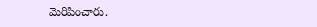మెరిపించారు.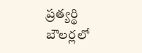ప్రత్యర్థి బౌలర్లలో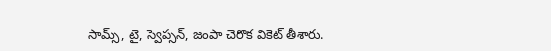సామ్స్, టై, స్వెప్సన్, జంపా చెరొక వికెట్ తీశారు.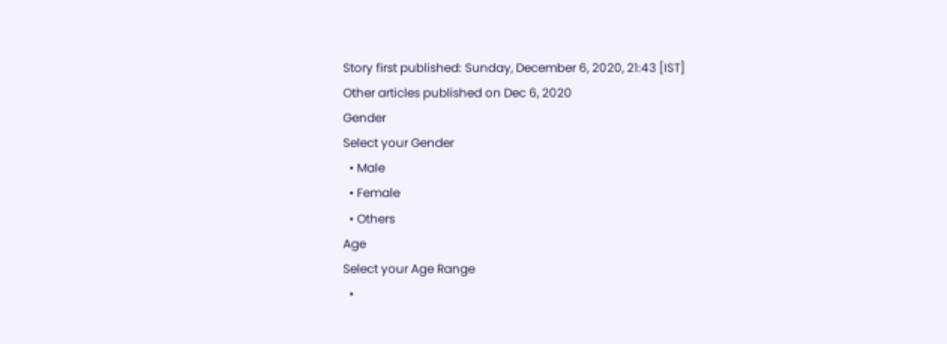Story first published: Sunday, December 6, 2020, 21:43 [IST]
Other articles published on Dec 6, 2020
Gender
Select your Gender
  • Male
  • Female
  • Others
Age
Select your Age Range
  •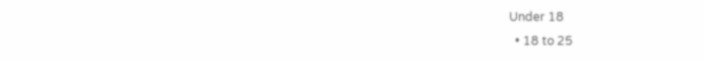Under 18
  • 18 to 25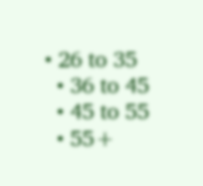• 26 to 35
  • 36 to 45
  • 45 to 55
  • 55+